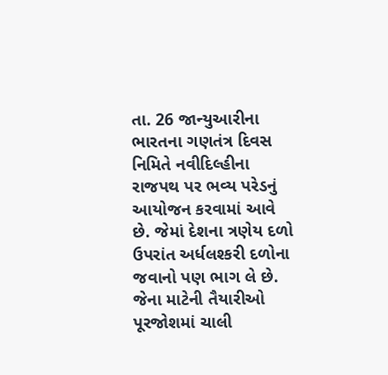તા. 26 જાન્યુઆરીના ભારતના ગણતંત્ર દિવસ નિમિતે નવીદિલ્હીના રાજપથ પર ભવ્ય પરેડનું આયોજન કરવામાં આવે છે. જેમાં દેશના ત્રણેય દળો ઉપરાંત અર્ધલશ્કરી દળોના જવાનો પણ ભાગ લે છે. જેના માટેની તૈયારીઓ પૂરજોશમાં ચાલી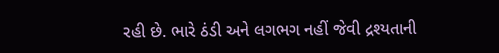રહી છે. ભારે ઠંડી અને લગભગ નહીં જેવી દ્રશ્યતાની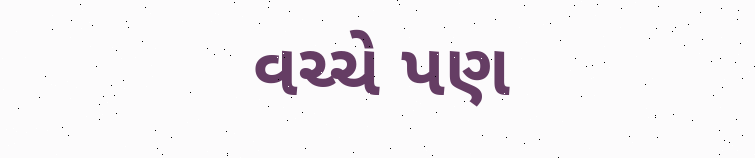વચ્ચે પણ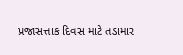પ્રજાસત્તાક દિવસ માટે તડામાર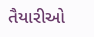તૈયારીઓ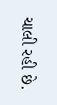ચાલી રહી છે.